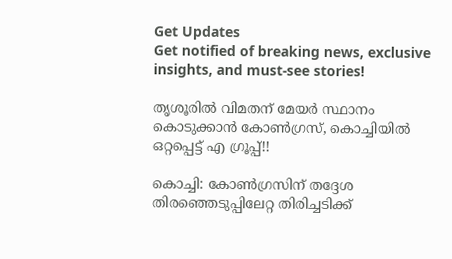Get Updates
Get notified of breaking news, exclusive insights, and must-see stories!

തൃശൂരില്‍ വിമതന് മേയര്‍ സ്ഥാനം കൊടുക്കാന്‍ കോണ്‍ഗ്രസ്, കൊച്ചിയില്‍ ഒറ്റപ്പെട്ട് എ ഗ്രൂപ്പ്!!

കൊച്ചി: കോണ്‍ഗ്രസിന് തദ്ദേശ തിരഞ്ഞെടുപ്പിലേറ്റ തിരിച്ചടിക്ക്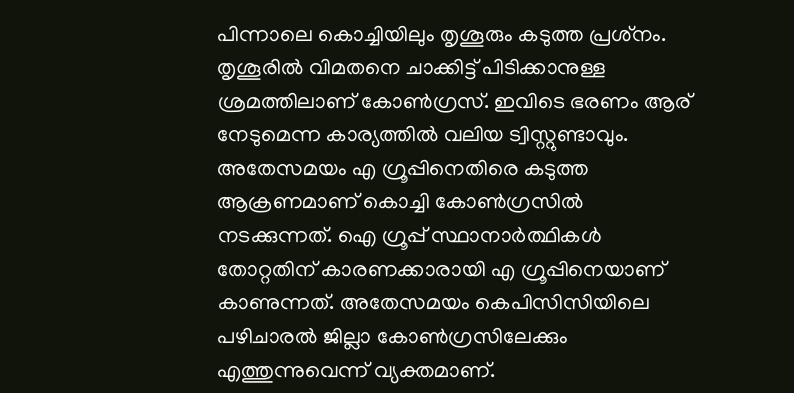പിന്നാലെ കൊച്ചിയിലും തൃശൂരും കടുത്ത പ്രശ്‌നം. തൃശൂരില്‍ വിമതനെ ചാക്കിട്ട് പിടിക്കാനുള്ള ശ്രമത്തിലാണ് കോണ്‍ഗ്രസ്. ഇവിടെ ഭരണം ആര് നേടുമെന്ന കാര്യത്തില്‍ വലിയ ട്വിസ്റ്റുണ്ടാവും. അതേസമയം എ ഗ്രൂപ്പിനെതിരെ കടുത്ത ആക്രണമാണ് കൊച്ചി കോണ്‍ഗ്രസില്‍ നടക്കുന്നത്. ഐ ഗ്രൂപ്പ് സ്ഥാനാര്‍ത്ഥികള്‍ തോറ്റതിന് കാരണക്കാരായി എ ഗ്രൂപ്പിനെയാണ് കാണുന്നത്. അതേസമയം കെപിസിസിയിലെ പഴിചാരല്‍ ജില്ലാ കോണ്‍ഗ്രസിലേക്കും എത്തുന്നുവെന്ന് വ്യക്തമാണ്.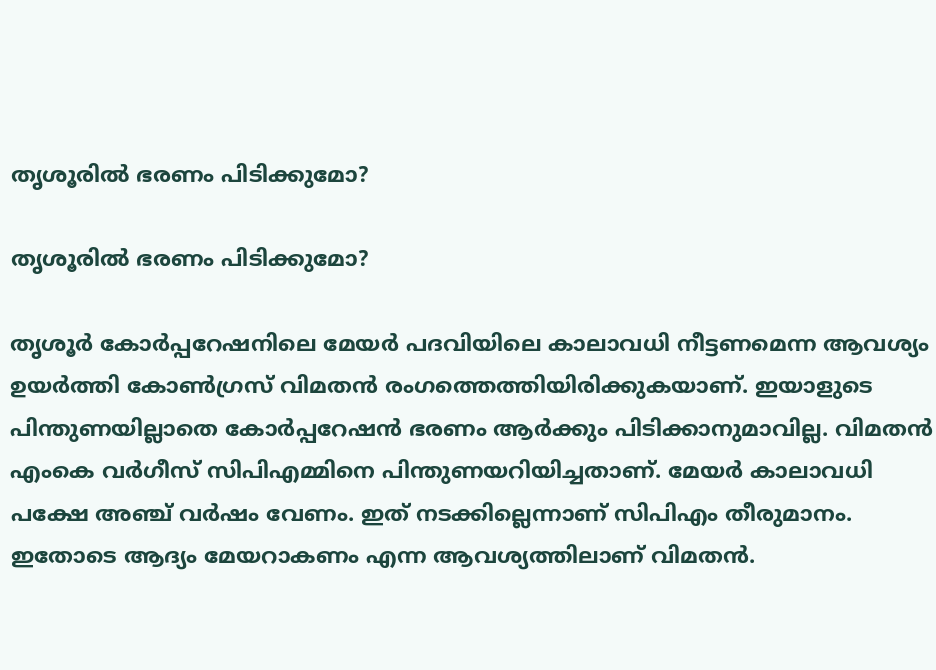തൃശൂരില്‍ ഭരണം പിടിക്കുമോ?

തൃശൂരില്‍ ഭരണം പിടിക്കുമോ?

തൃശൂര്‍ കോര്‍പ്പറേഷനിലെ മേയര്‍ പദവിയിലെ കാലാവധി നീട്ടണമെന്ന ആവശ്യം ഉയര്‍ത്തി കോണ്‍ഗ്രസ് വിമതന്‍ രംഗത്തെത്തിയിരിക്കുകയാണ്. ഇയാളുടെ പിന്തുണയില്ലാതെ കോര്‍പ്പറേഷന്‍ ഭരണം ആര്‍ക്കും പിടിക്കാനുമാവില്ല. വിമതന്‍ എംകെ വര്‍ഗീസ് സിപിഎമ്മിനെ പിന്തുണയറിയിച്ചതാണ്. മേയര്‍ കാലാവധി പക്ഷേ അഞ്ച് വര്‍ഷം വേണം. ഇത് നടക്കില്ലെന്നാണ് സിപിഎം തീരുമാനം. ഇതോടെ ആദ്യം മേയറാകണം എന്ന ആവശ്യത്തിലാണ് വിമതന്‍.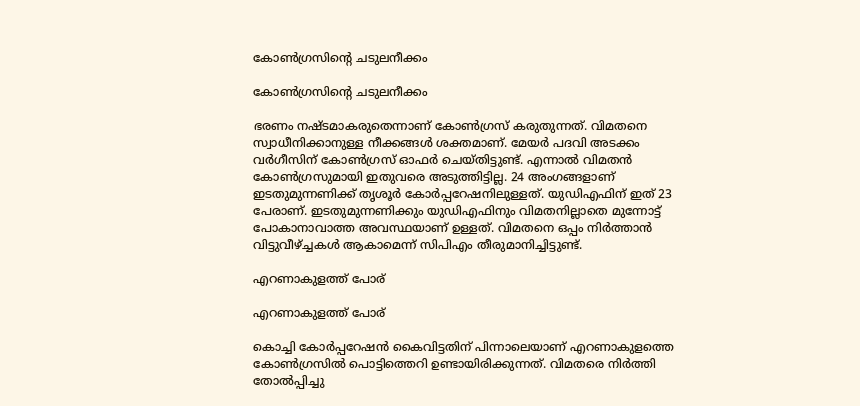കോണ്‍ഗ്രസിന്റെ ചടുലനീക്കം

കോണ്‍ഗ്രസിന്റെ ചടുലനീക്കം

ഭരണം നഷ്ടമാകരുതെന്നാണ് കോണ്‍ഗ്രസ് കരുതുന്നത്. വിമതനെ സ്വാധീനിക്കാനുള്ള നീക്കങ്ങള്‍ ശക്തമാണ്. മേയര്‍ പദവി അടക്കം വര്‍ഗീസിന് കോണ്‍ഗ്രസ് ഓഫര്‍ ചെയ്തിട്ടുണ്ട്. എന്നാല്‍ വിമതന്‍ കോണ്‍ഗ്രസുമായി ഇതുവരെ അടുത്തിട്ടില്ല. 24 അംഗങ്ങളാണ് ഇടതുമുന്നണിക്ക് തൃശൂര്‍ കോര്‍പ്പറേഷനിലുള്ളത്. യുഡിഎഫിന് ഇത് 23 പേരാണ്. ഇടതുമുന്നണിക്കും യുഡിഎഫിനും വിമതനില്ലാതെ മുന്നോട്ട് പോകാനാവാത്ത അവസ്ഥയാണ് ഉള്ളത്. വിമതനെ ഒപ്പം നിര്‍ത്താന്‍ വിട്ടുവീഴ്ച്ചകള്‍ ആകാമെന്ന് സിപിഎം തീരുമാനിച്ചിട്ടുണ്ട്.

എറണാകുളത്ത് പോര്

എറണാകുളത്ത് പോര്

കൊച്ചി കോര്‍പ്പറേഷന്‍ കൈവിട്ടതിന് പിന്നാലെയാണ് എറണാകുളത്തെ കോണ്‍ഗ്രസില്‍ പൊട്ടിത്തെറി ഉണ്ടായിരിക്കുന്നത്. വിമതരെ നിര്‍ത്തി തോല്‍പ്പിച്ചു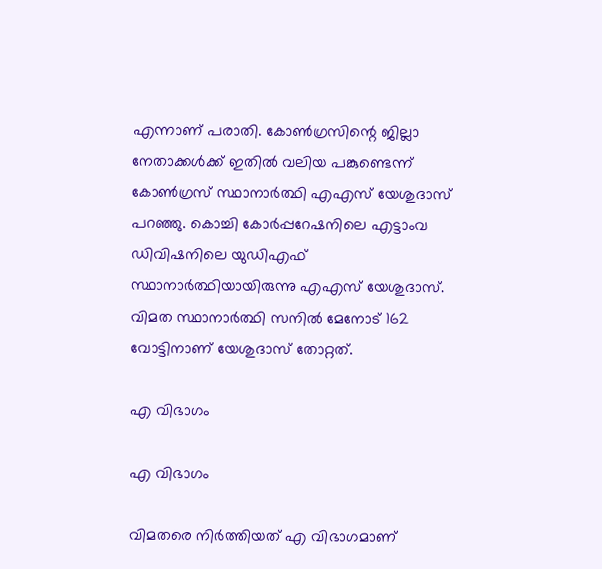എന്നാണ് പരാതി. കോണ്‍ഗ്രസിന്റെ ജില്ലാ നേതാക്കള്‍ക്ക് ഇതില്‍ വലിയ പങ്കുണ്ടെന്ന് കോണ്‍ഗ്രസ് സ്ഥാനാര്‍ത്ഥി എഎസ് യേശുദാസ് പറഞ്ഞു. കൊച്ചി കോര്‍പ്പറേഷനിലെ എട്ടാംവ ഡിവിഷനിലെ യുഡിഎഫ് സ്ഥാനാര്‍ത്ഥിയായിരുന്നു എഎസ് യേശുദാസ്. വിമത സ്ഥാനാര്‍ത്ഥി സനില്‍ മേനോട് 162 വോട്ടിനാണ് യേശുദാസ് തോറ്റത്.

എ വിഭാഗം

എ വിഭാഗം

വിമതരെ നിര്‍ത്തിയത് എ വിഭാഗമാണ്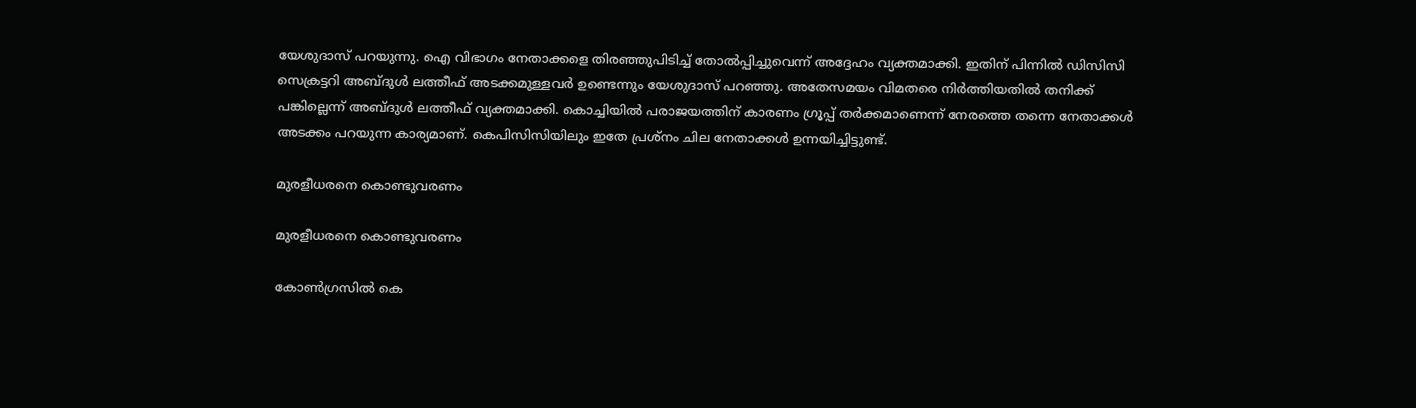യേശുദാസ് പറയുന്നു. ഐ വിഭാഗം നേതാക്കളെ തിരഞ്ഞുപിടിച്ച് തോല്‍പ്പിച്ചുവെന്ന് അദ്ദേഹം വ്യക്തമാക്കി. ഇതിന് പിന്നില്‍ ഡിസിസി സെക്രട്ടറി അബ്ദുള്‍ ലത്തീഫ് അടക്കമുള്ളവര്‍ ഉണ്ടെന്നും യേശുദാസ് പറഞ്ഞു. അതേസമയം വിമതരെ നിര്‍ത്തിയതില്‍ തനിക്ക് പങ്കില്ലെന്ന് അബ്ദുള്‍ ലത്തീഫ് വ്യക്തമാക്കി. കൊച്ചിയില്‍ പരാജയത്തിന് കാരണം ഗ്രൂപ്പ് തര്‍ക്കമാണെന്ന് നേരത്തെ തന്നെ നേതാക്കള്‍ അടക്കം പറയുന്ന കാര്യമാണ്. കെപിസിസിയിലും ഇതേ പ്രശ്‌നം ചില നേതാക്കള്‍ ഉന്നയിച്ചിട്ടുണ്ട്.

മുരളീധരനെ കൊണ്ടുവരണം

മുരളീധരനെ കൊണ്ടുവരണം

കോണ്‍ഗ്രസില്‍ കെ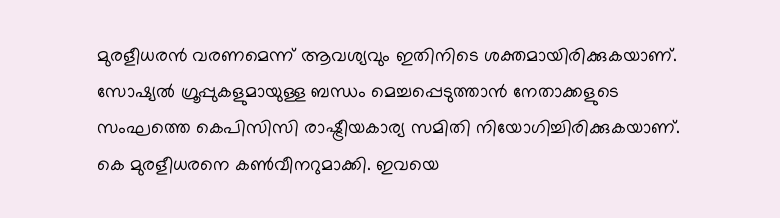മുരളീധരന്‍ വരണമെന്ന് ആവശ്യവും ഇതിനിടെ ശക്തമായിരിക്കുകയാണ്. സോഷ്യല്‍ ഗ്രൂപ്പുകളുമായുള്ള ബന്ധം മെച്ചപ്പെടുത്താന്‍ നേതാക്കളുടെ സംഘത്തെ കെപിസിസി രാഷ്ട്രീയകാര്യ സമിതി നിയോഗിച്ചിരിക്കുകയാണ്. കെ മുരളീധരനെ കണ്‍വീനറുമാക്കി. ഇവയെ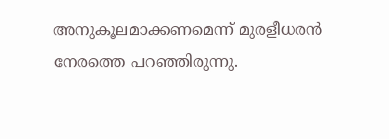അനുകൂലമാക്കണമെന്ന് മുരളീധരന്‍ നേരത്തെ പറഞ്ഞിരുന്നു.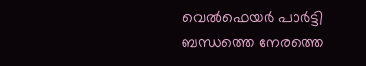വെല്‍ഫെയര്‍ പാര്‍ട്ടി ബന്ധത്തെ നേരത്തെ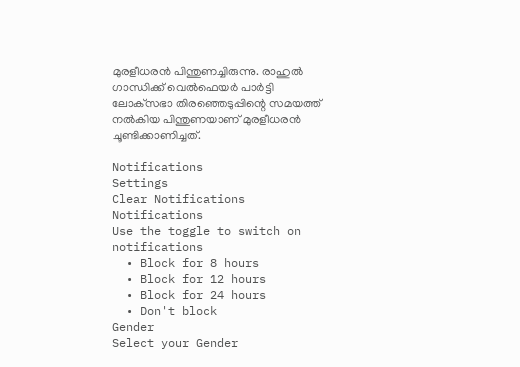മുരളീധരന്‍ പിന്തുണച്ചിരുന്നു. രാഹുല്‍ ഗാന്ധിക്ക് വെല്‍ഫെയര്‍ പാര്‍ട്ടി ലോക്‌സഭാ തിരഞ്ഞെടുപ്പിന്റെ സമയത്ത് നല്‍കിയ പിന്തുണയാണ് മുരളീധരന്‍ ചൂണ്ടിക്കാണിച്ചത്.

Notifications
Settings
Clear Notifications
Notifications
Use the toggle to switch on notifications
  • Block for 8 hours
  • Block for 12 hours
  • Block for 24 hours
  • Don't block
Gender
Select your Gender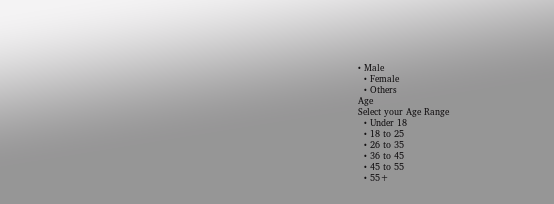• Male
  • Female
  • Others
Age
Select your Age Range
  • Under 18
  • 18 to 25
  • 26 to 35
  • 36 to 45
  • 45 to 55
  • 55+